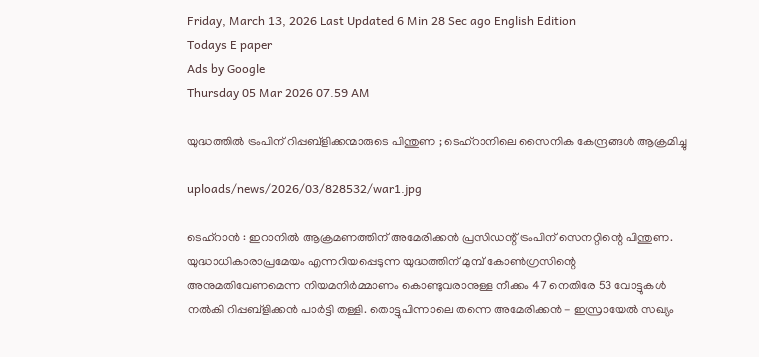Friday, March 13, 2026 Last Updated 6 Min 28 Sec ago English Edition
Todays E paper
Ads by Google
Thursday 05 Mar 2026 07.59 AM

യുദ്ധത്തില്‍ ട്രംപിന് റിപ്പബ്‌ളിക്കന്മാരുടെ പിന്തുണ ; ടെഹ്‌റാനിലെ സൈനിക കേന്ദ്രങ്ങള്‍ ആക്രമിച്ചു

uploads/news/2026/03/828532/war1.jpg

ടെഹ്‌റാന്‍ : ഇറാനില്‍ ആക്രമണത്തിന് അമേരിക്കന്‍ പ്രസിഡന്റ് ട്രംപിന് സെനറ്റിന്റെ പിന്തുണ. യുദ്ധാധികാരാപ്രമേയം എന്നറിയപ്പെടുന്ന യുദ്ധത്തിന് മുമ്പ് കോണ്‍ഗ്രസിന്റെ അനുമതിവേണമെന്ന നിയമനിര്‍മ്മാണം കൊണ്ടുവരാനുള്ള നീക്കം 47 നെതിരേ 53 വോട്ടുകള്‍ നല്‍കി റിപ്പബ്‌ളിക്കന്‍ പാര്‍ട്ടി തള്ളി. തൊട്ടുപിന്നാലെ തന്നെ അമേരിക്കന്‍ - ഇസ്രായേല്‍ സഖ്യം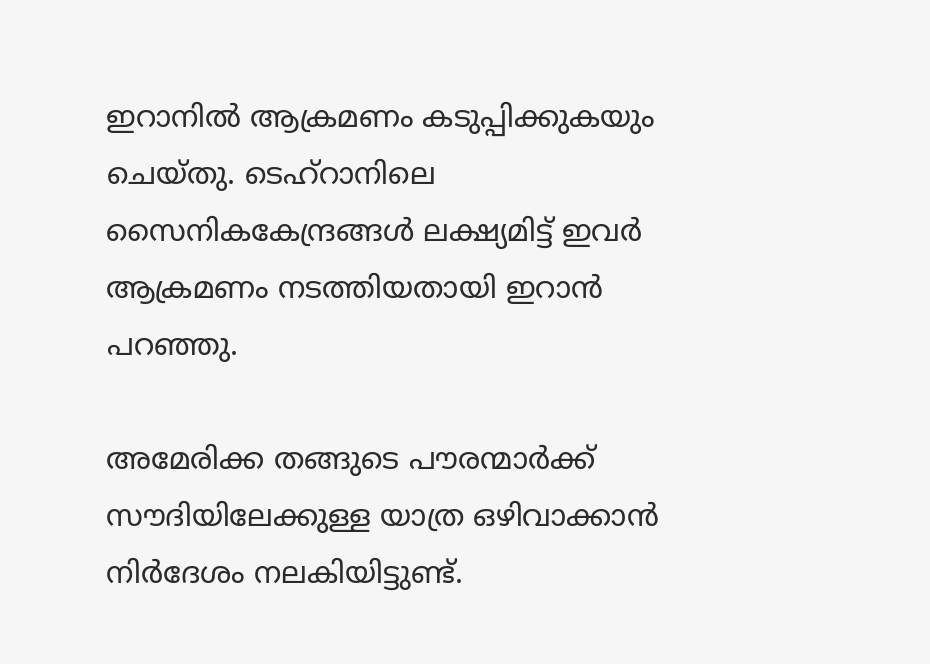ഇറാനില്‍ ആക്രമണം കടുപ്പിക്കുകയും ചെയ്തു. ടെഹ്‌റാനിലെ സൈനികകേന്ദ്രങ്ങള്‍ ലക്ഷ്യമിട്ട് ഇവര്‍ ആക്രമണം നടത്തിയതായി ഇറാന്‍ പറഞ്ഞു.

അമേരിക്ക തങ്ങുടെ പൗരന്മാര്‍ക്ക് സൗദിയിലേക്കുള്ള യാത്ര ഒഴിവാക്കാന്‍ നിര്‍ദേശം നലകിയിട്ടുണ്ട്.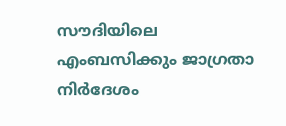സൗദിയിലെ എംബസിക്കും ജാഗ്രതാ നിര്‍ദേശം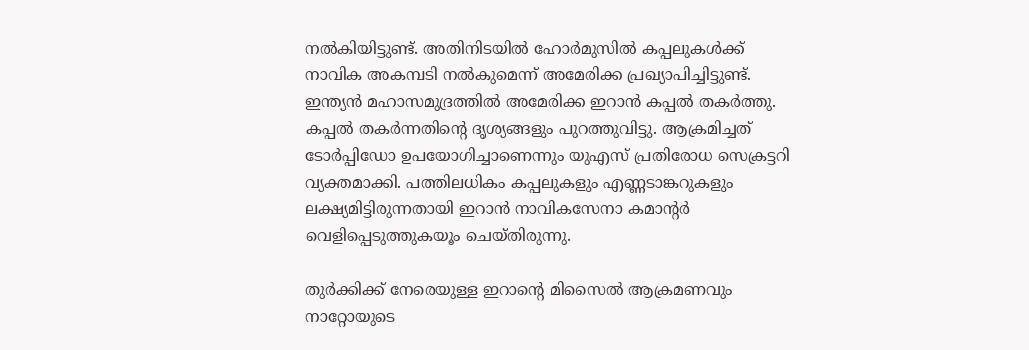നല്‍കിയിട്ടുണ്ട്. അതിനിടയില്‍ ഹോര്‍മുസില്‍ കപ്പലുകള്‍ക്ക് നാവിക അകമ്പടി നല്‍കുമെന്ന് അമേരിക്ക പ്രഖ്യാപിച്ചിട്ടുണ്ട്. ഇന്ത്യന്‍ മഹാസമുദ്രത്തില്‍ അമേരിക്ക ഇറാന്‍ കപ്പല്‍ തകര്‍ത്തു. കപ്പല്‍ തകര്‍ന്നതിന്റെ ദൃശ്യങ്ങളും പുറത്തുവിട്ടു. ആക്രമിച്ചത് ടോര്‍പ്പിഡോ ഉപയോഗിച്ചാണെന്നും യുഎസ് പ്രതിരോധ സെക്രട്ടറി വ്യക്തമാക്കി. പത്തിലധികം കപ്പലുകളും എണ്ണടാങ്കറുകളും ലക്ഷ്യമിട്ടിരുന്നതായി ഇറാന്‍ നാവികസേനാ കമാന്റര്‍ വെളിപ്പെടുത്തുകയൂം ചെയ്തിരുന്നു.

തുര്‍ക്കിക്ക് നേരെയുള്ള ഇറാന്റെ മിസൈല്‍ ആക്രമണവും നാറ്റോയുടെ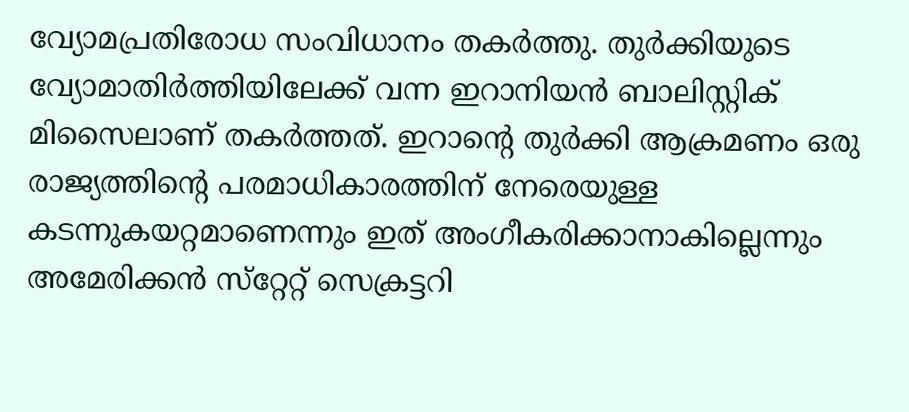വ്യോമപ്രതിരോധ സംവിധാനം തകര്‍ത്തു. തുര്‍ക്കിയുടെ വ്യോമാതിര്‍ത്തിയിലേക്ക് വന്ന ഇറാനിയന്‍ ബാലിസ്റ്റിക് മിസൈലാണ് തകര്‍ത്തത്. ഇറാന്റെ തുര്‍ക്കി ആക്രമണം ഒരു രാജ്യത്തിന്റെ പരമാധികാരത്തിന് നേരെയുള്ള കടന്നുകയറ്റമാണെന്നും ഇത് അംഗീകരിക്കാനാകില്ലെന്നും അമേരിക്കന്‍ സ്‌റ്റേറ്റ് സെക്രട്ടറി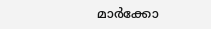മാര്‍ക്കോ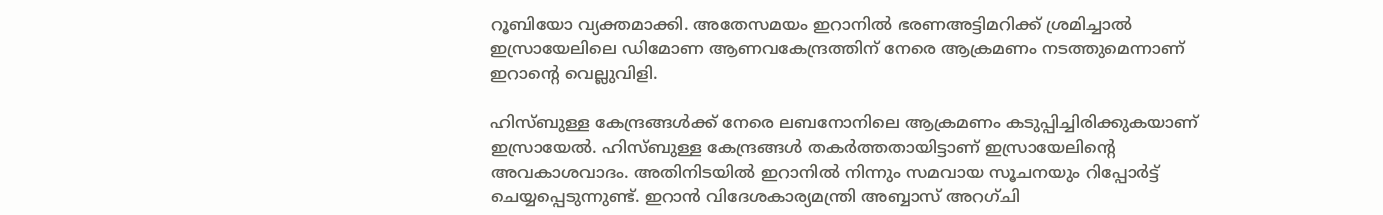റൂബിയോ വ്യക്തമാക്കി. അതേസമയം ഇറാനില്‍ ഭരണഅട്ടിമറിക്ക് ശ്രമിച്ചാല്‍ ഇസ്രായേലിലെ ഡിമോണ ആണവകേന്ദ്രത്തിന് നേരെ ആക്രമണം നടത്തുമെന്നാണ് ഇറാന്റെ വെല്ലുവിളി.

ഹിസ്ബുള്ള കേന്ദ്രങ്ങള്‍ക്ക് നേരെ ലബനോനിലെ ആക്രമണം കടുപ്പിച്ചിരിക്കുകയാണ് ഇസ്രായേല്‍. ഹിസ്ബുള്ള കേന്ദ്രങ്ങള്‍ തകര്‍ത്തതായിട്ടാണ് ഇസ്രായേലിന്റെ അവകാശവാദം. അതിനിടയില്‍ ഇറാനില്‍ നിന്നും സമവായ സൂചനയും റിപ്പോര്‍ട്ട് ചെയ്യപ്പെടുന്നുണ്ട്. ഇറാന്‍ വിദേശകാര്യമന്ത്രി അബ്ബാസ് അറഗ്ചി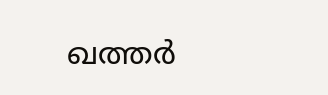ഖത്തര്‍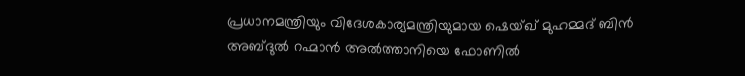പ്രധാനമന്ത്രിയും വിദേശകാര്യമന്ത്രിയുമായ ഷെയ്ഖ് മുഹമ്മദ് ബിന്‍ അബ്ദുല്‍ റഹ്മാന്‍ അല്‍ത്താനിയെ ഫോണില്‍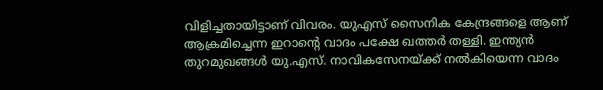വിളിച്ചതായിട്ടാണ് വിവരം. യുഎസ് സൈനിക കേന്ദ്രങ്ങളെ ആണ് ആക്രമിച്ചെന്ന ഇറാന്റെ വാദം പക്ഷേ ഖത്തര്‍ തള്ളി. ഇന്ത്യന്‍ തുറമുഖങ്ങള്‍ യു.എസ്. നാവികസേനയ്ക്ക് നല്‍കിയെന്ന വാദം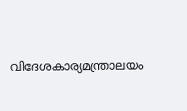വിദേശകാര്യമന്ത്രാലയം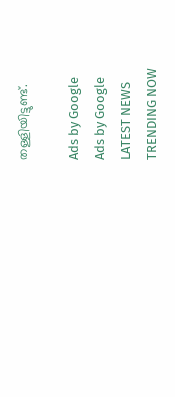തള്ളിയിട്ടുണ്ട്.

Ads by Google
Ads by Google
LATEST NEWS
TRENDING NOW